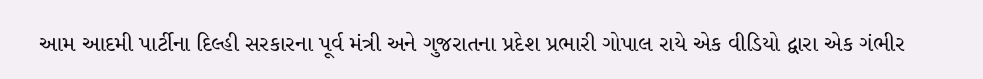આમ આદમી પાર્ટીના દિલ્હી સરકારના પૂર્વ મંત્રી અને ગુજરાતના પ્રદેશ પ્રભારી ગોપાલ રાયે એક વીડિયો દ્વારા એક ગંભીર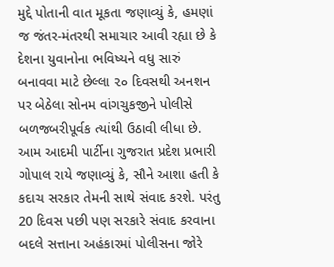મુદ્દે પોતાની વાત મૂકતા જણાવ્યું કે, હમણાં જ જંતર-મંતરથી સમાચાર આવી રહ્યા છે કે દેશના યુવાનોના ભવિષ્યને વધુ સારું બનાવવા માટે છેલ્લા ૨૦ દિવસથી અનશન પર બેઠેલા સોનમ વાંગચુકજીને પોલીસે બળજબરીપૂર્વક ત્યાંથી ઉઠાવી લીધા છે.
આમ આદમી પાર્ટીના ગુજરાત પ્રદેશ પ્રભારી ગોપાલ રાયે જણાવ્યું કે, સૌને આશા હતી કે કદાચ સરકાર તેમની સાથે સંવાદ કરશે. પરંતુ 20 દિવસ પછી પણ સરકારે સંવાદ કરવાના બદલે સત્તાના અહંકારમાં પોલીસના જોરે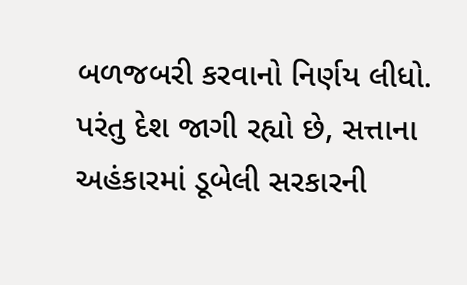બળજબરી કરવાનો નિર્ણય લીધો. પરંતુ દેશ જાગી રહ્યો છે, સત્તાના અહંકારમાં ડૂબેલી સરકારની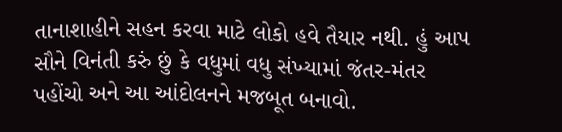તાનાશાહીને સહન કરવા માટે લોકો હવે તૈયાર નથી. હું આપ સૌને વિનંતી કરું છું કે વધુમાં વધુ સંખ્યામાં જંતર-મંતર પહોંચો અને આ આંદોલનને મજબૂત બનાવો.